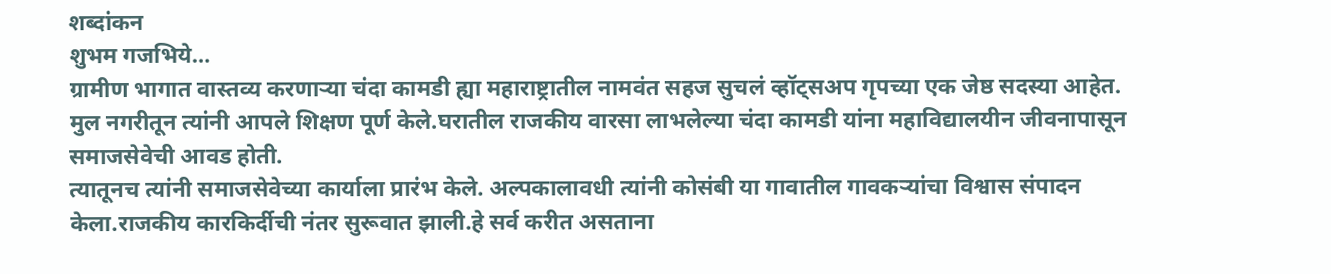शब्दांकन
शुभम गजभिये…
ग्रामीण भागात वास्तव्य करणाऱ्या चंदा कामडी ह्या महाराष्ट्रातील नामवंत सहज सुचलं व्हॉट्सअप गृपच्या एक जेष्ठ सदस्या आहेत.
मुल नगरीतून त्यांनी आपले शिक्षण पूर्ण केले.घरातील राजकीय वारसा लाभलेल्या चंदा कामडी यांना महाविद्यालयीन जीवनापासून समाजसेवेची आवड होती.
त्यातूनच त्यांनी समाजसेवेच्या कार्याला प्रारंभ केले. अल्पकालावधी त्यांनी कोसंबी या गावातील गावकऱ्यांचा विश्वास संपादन केला.राजकीय कारकिर्दीची नंतर सुरूवात झाली.हे सर्व करीत असताना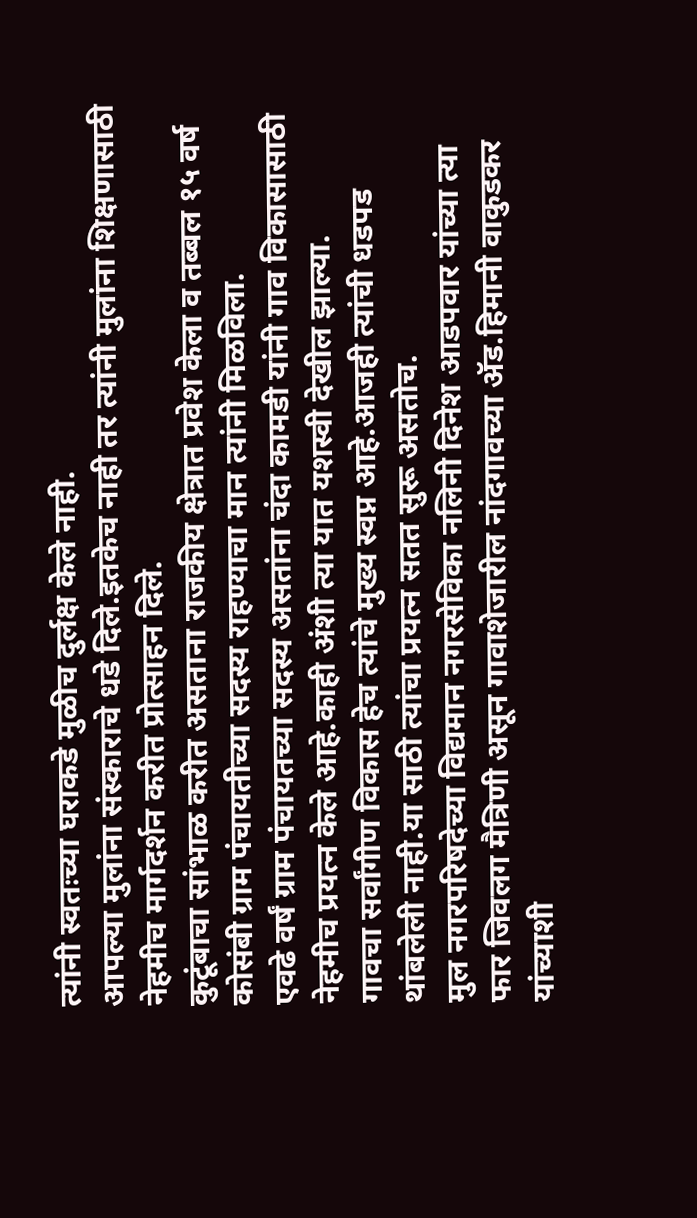त्यांनी स्वतःच्या घराकडे मुळीच दुर्लक्ष केले नाही.
आपल्या मुलांना संस्काराचे धडे दिले.इतकेच नाही तर त्यांनी मुलांना शिक्षणासाठी नेहमीच मार्गदर्शन करीत प्रोत्साहन दिले.
कुटूंबाचा सांभाळ करीत असताना राजकीय क्षेत्रात प्रवेश केला व तब्बल १५ वर्ष कोसंबी ग्राम पंचायतीच्या सदस्य राहण्याचा मान त्यांनी मिळविला.
एवढे वर्षं ग्राम पंचायतच्या सदस्य असतांना चंदा कामडी यांनी गाव विकासासाठी नेहमीच प्रयत्न केले आहे.काही अंशी त्या यात यशस्वी देखील झाल्या.
गावचा सर्वांगीण विकास हेच त्यांचे मुख्य स्वप्न आहे.आजही त्यांची धडपड थांबलेली नाही.या साठी त्यांचा प्रयत्न सतत सुरू असतोच.
मुल नगरपरिषदेच्या विद्यमान नगरसेविका नलिनी दिनेश आडपवार यांच्या त्या फार जिवलग मैत्रिणी असून गावाशेजारील नांदगावच्या ॲड.हिमानी वाकुडकर यांच्याशी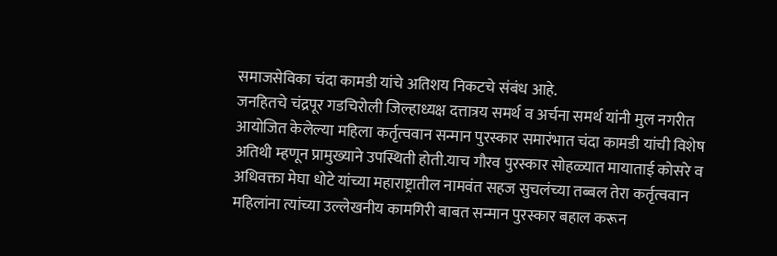समाजसेविका चंदा कामडी यांचे अतिशय निकटचे संबंध आहे.
जनहितचे चंद्रपूर गडचिरोली जिल्हाध्यक्ष दत्तात्रय समर्थ व अर्चना समर्थ यांनी मुल नगरीत आयोजित केलेल्या महिला कर्तृत्ववान सन्मान पुरस्कार समारंभात चंदा कामडी यांची विशेष अतिथी म्हणून प्रामुख्याने उपस्थिती होती.याच गौरव पुरस्कार सोहळ्यात मायाताई कोसरे व अधिवक्ता मेघा धोटे यांच्या महाराष्ट्रातील नामवंत सहज सुचलंच्या तब्बल तेरा कर्तृत्ववान महिलांना त्यांच्या उल्लेखनीय कामगिरी बाबत सन्मान पुरस्कार बहाल करून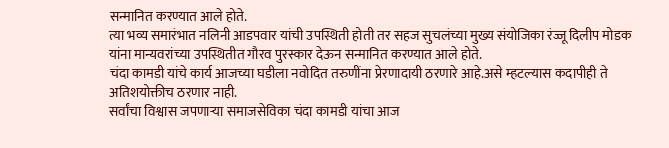सन्मानित करण्यात आले होते.
त्या भव्य समारंभात नलिनी आडपवार यांची उपस्थिती होती तर सहज सुचलंच्या मुख्य संयोजिका रंज्जू दिलीप मोडक यांना मान्यवरांच्या उपस्थितीत गौरव पुरस्कार देऊन सन्मानित करण्यात आले होते.
चंदा कामडी यांचे कार्य आजच्या घडीला नवोदित तरुणींना प्रेरणादायी ठरणारे आहे.असे म्हटल्यास कदापीही ते अतिशयोक्तीच ठरणार नाही.
सर्वांचा विश्वास जपणाऱ्या समाजसेविका चंदा कामडी यांचा आज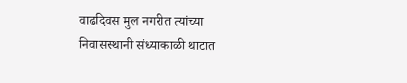वाढदिवस मुल नगरीत त्यांच्या निवासस्थानी संध्याकाळी थाटात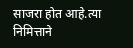साजरा होत आहे.त्या निमित्ताने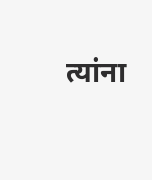त्यांना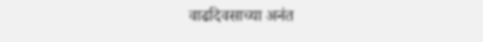वाढदिवसाच्या अनंत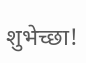शुभेच्छा!